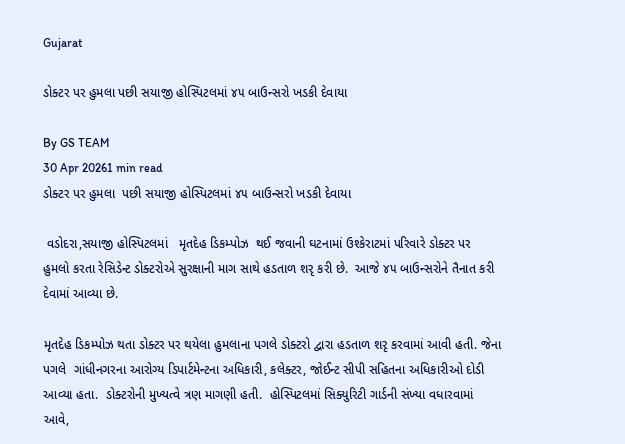Gujarat

ડોક્ટર પર હુમલા પછી સયાજી હોસ્પિટલમાં ૪૫ બાઉન્સરો ખડકી દેવાયા

By GS TEAM
30 Apr 20261 min read
ડોક્ટર પર હુમલા  પછી સયાજી હોસ્પિટલમાં ૪૫ બાઉન્સરો ખડકી દેવાયા

 વડોદરા,સયાજી હોસ્પિટલમાં   મૃતદેહ ડિકમ્પોઝ  થઈ જવાની ઘટનામાં ઉશ્કેરાટમાં પરિવારે ડોક્ટર પર  હુમલો કરતા રેસિડેન્ટ ડોક્ટરોએ સુરક્ષાની માગ સાથે હડતાળ શરૃ કરી છે.  આજે ૪૫ બાઉન્સરોને તૈનાત કરી દેવામાં આવ્યા છે.

મૃતદેહ ડિકમ્પોઝ થતા ડોક્ટર પર થયેલા હુમલાના પગલે ડોક્ટરો દ્વારા હડતાળ શરૃ કરવામાં આવી હતી. જેના પગલે  ગાંધીનગરના આરોગ્ય ડિપાર્ટમેન્ટના અધિકારી, કલેક્ટર, જોઈન્ટ સીપી સહિતના અધિકારીઓ દોડી આવ્યા હતા.  ડોક્ટરોની મુખ્યત્વે ત્રણ માગણી હતી.  હોસ્પિટલમાં સિક્યુરિટી ગાર્ડની સંખ્યા વધારવામાં આવે,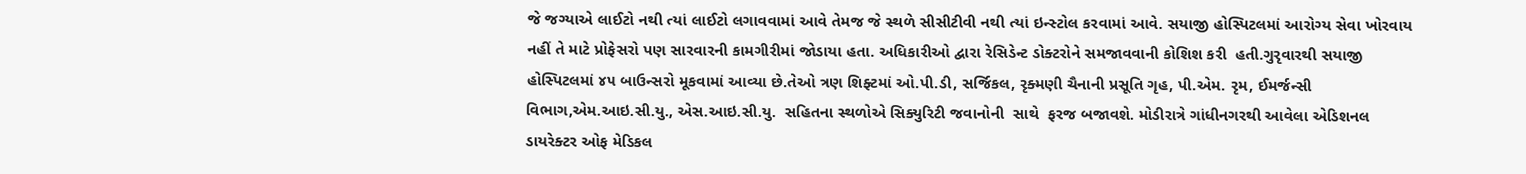જે જગ્યાએ લાઈટો નથી ત્યાં લાઈટો લગાવવામાં આવે તેમજ જે સ્થળે સીસીટીવી નથી ત્યાં ઇન્સ્ટોલ કરવામાં આવે. સયાજી હોસ્પિટલમાં આરોગ્ય સેવા ખોરવાય નહીં તે માટે પ્રોફેસરો પણ સારવારની કામગીરીમાં જોડાયા હતા. અધિકારીઓ દ્વારા રેસિડેન્ટ ડોક્ટરોને સમજાવવાની કોશિશ કરી  હતી.ગુરૃવારથી સયાજી હોસ્પિટલમાં ૪૫ બાઉન્સરો મૂકવામાં આવ્યા છે.તેઓ ત્રણ શિફ્ટમાં ઓ.પી.ડી, સર્જિકલ, રૃક્મણી ચૈનાની પ્રસૂતિ ગૃહ, પી.એમ. રૃમ, ઈમર્જન્સી વિભાગ,એમ.આઇ.સી.યુ., એસ.આઇ.સી.યુ.  સહિતના સ્થળોએ સિક્યુરિટી જવાનોની  સાથે  ફરજ બજાવશે. મોડીરાત્રે ગાંધીનગરથી આવેલા એડિશનલ ડાયરેક્ટર ઓફ મેડિકલ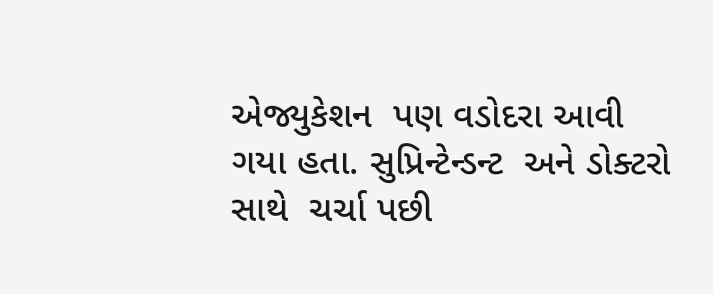એજ્યુકેશન  પણ વડોદરા આવી ગયા હતા. સુપ્રિન્ટેન્ડન્ટ  અને ડોક્ટરો સાથે  ચર્ચા પછી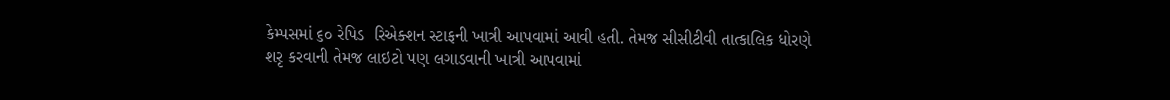કેમ્પસમાં ૬૦ રેપિડ  રિએક્શન સ્ટાફની ખાત્રી આપવામાં આવી હતી. તેમજ સીસીટીવી તાત્કાલિક ધોરણે શરૃ કરવાની તેમજ લાઇટો પણ લગાડવાની ખાત્રી આપવામાં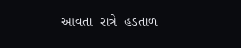આવતા  રાત્રે  હડતાળ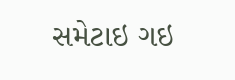સમેટાઇ ગઇ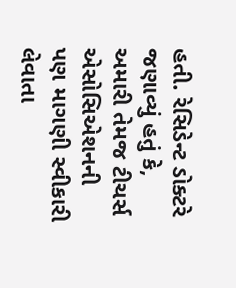હતી. રેસિડેન્ટ ડોક્ટરે જણાવ્યું હતું કે, અમારી તેમજ ટીચર્સ એસોસિએશનની પણ માગણી સ્વીકારી લેવાતા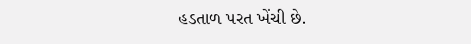હડતાળ પરત ખેંચી છે.